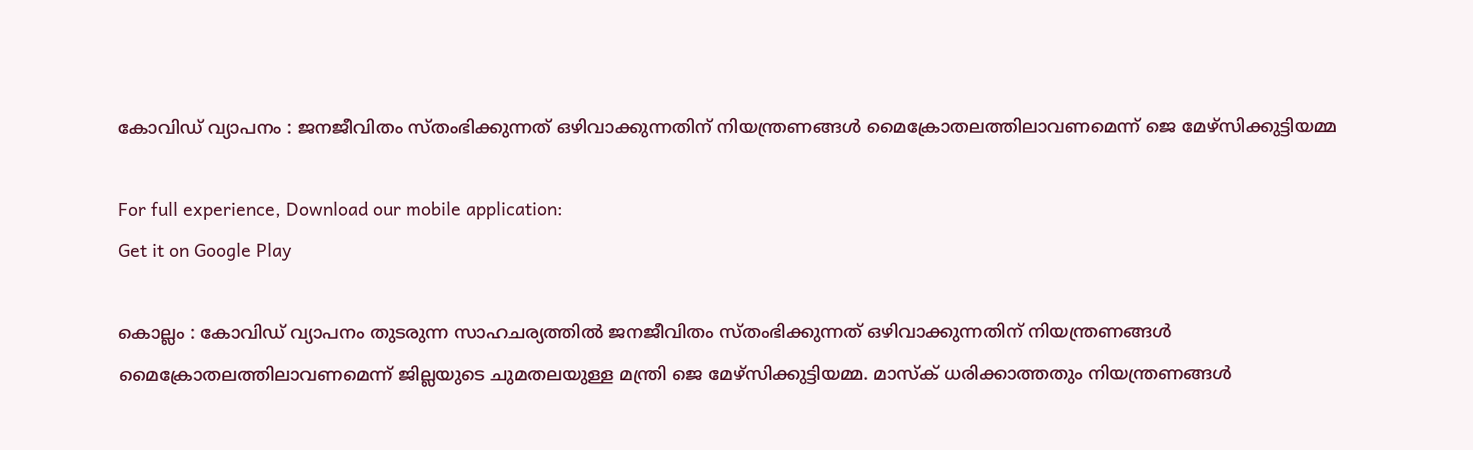കോവിഡ് വ്യാപനം : ജനജീവിതം സ്തംഭിക്കുന്നത് ഒഴിവാക്കുന്നതിന് നിയന്ത്രണങ്ങള്‍ മൈക്രോതലത്തിലാവണമെന്ന് ജെ മേഴ്സിക്കുട്ടിയമ്മ

For full experience, Download our mobile application:
Get it on Google Play

കൊല്ലം : കോവിഡ് വ്യാപനം തുടരുന്ന സാഹചര്യത്തില്‍ ജനജീവിതം സ്തംഭിക്കുന്നത് ഒഴിവാക്കുന്നതിന് നിയന്ത്രണങ്ങള്‍ മൈക്രോതലത്തിലാവണമെന്ന് ജില്ലയുടെ ചുമതലയുള്ള മന്ത്രി ജെ മേഴ്സിക്കുട്ടിയമ്മ. മാസ്‌ക് ധരിക്കാത്തതും നിയന്ത്രണങ്ങള്‍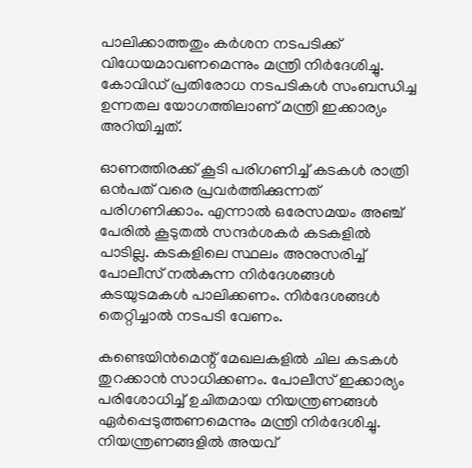പാലിക്കാത്തതും കര്‍ശന നടപടിക്ക് വിധേയമാവണമെന്നും മന്ത്രി നിര്‍ദേശിച്ചു. കോവിഡ് പ്രതിരോധ നടപടികള്‍ സംബന്ധിച്ച ഉന്നതല യോഗത്തിലാണ് മന്ത്രി ഇക്കാര്യം അറിയിച്ചത്.

ഓണത്തിരക്ക് കൂടി പരിഗണിച്ച്‌ കടകള്‍ രാത്രി ഒന്‍പത് വരെ പ്രവര്‍ത്തിക്കുന്നത് പരിഗണിക്കാം. എന്നാല്‍ ഒരേസമയം അഞ്ച് പേരില്‍ കൂടുതല്‍ സന്ദര്‍ശകര്‍ കടകളില്‍ പാടില്ല. കടകളിലെ സ്ഥലം അനുസരിച്ച്‌ പോലീസ് നല്‍കുന്ന നിര്‍ദേശങ്ങള്‍ കടയുടമകള്‍ പാലിക്കണം. നിര്‍ദേശങ്ങള്‍ തെറ്റിച്ചാല്‍ നടപടി വേണം.

കണ്ടെയിന്‍മെന്റ് മേഖലകളില്‍ ചില കടകള്‍ തുറക്കാന്‍ സാധിക്കണം. പോലീസ് ഇക്കാര്യം പരിശോധിച്ച്‌ ഉചിതമായ നിയന്ത്രണങ്ങള്‍ ഏര്‍പ്പെടുത്തണമെന്നും മന്ത്രി നിര്‍ദേശിച്ചു.
നിയന്ത്രണങ്ങളില്‍ അയവ്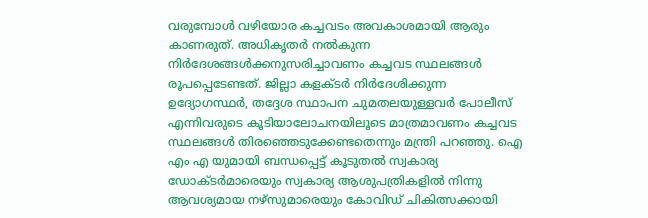വരുമ്പോള്‍ വഴിയോര കച്ചവടം അവകാശമായി ആരും കാണരുത്. അധികൃതര്‍ നല്‍കുന്ന നിര്‍ദേശങ്ങള്‍ക്കനുസരിച്ചാവണം കച്ചവട സ്ഥലങ്ങള്‍ രൂപപ്പെടേണ്ടത്. ജില്ലാ കളക്ടര്‍ നിര്‍ദേശിക്കുന്ന ഉദ്യോഗസ്ഥര്‍, തദ്ദേശ സ്ഥാപന ചുമതലയുള്ളവര്‍ പോലീസ് എന്നിവരുടെ കൂടിയാലോചനയിലൂടെ മാത്രമാവണം കച്ചവട സ്ഥലങ്ങള്‍ തിരഞ്ഞെടുക്കേണ്ടതെന്നും മന്ത്രി പറഞ്ഞു. ഐ എം എ യുമായി ബന്ധപ്പെട്ട് കൂടുതല്‍ സ്വകാര്യ ഡോക്ടര്‍മാരെയും സ്വകാര്യ ആശുപത്രികളില്‍ നിന്നു ആവശ്യമായ നഴ്‌സുമാരെയും കോവിഡ് ചികിത്സക്കായി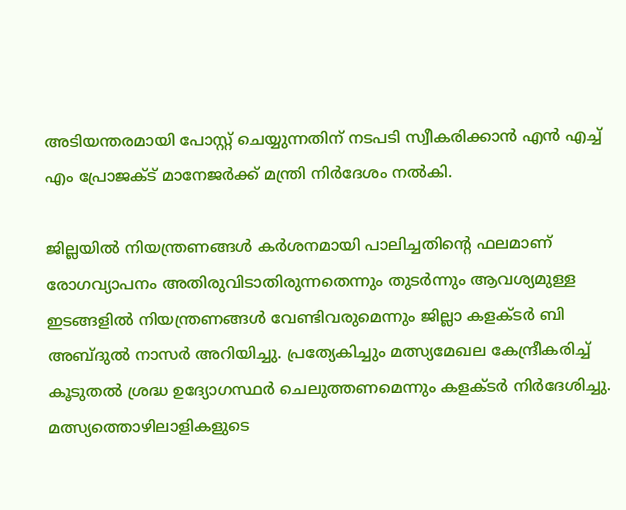അടിയന്തരമായി പോസ്റ്റ് ചെയ്യുന്നതിന് നടപടി സ്വീകരിക്കാന്‍ എന്‍ എച്ച്‌ എം പ്രോജക്‌ട് മാനേജര്‍ക്ക് മന്ത്രി നിര്‍ദേശം നല്‍കി.

ജില്ലയില്‍ നിയന്ത്രണങ്ങള്‍ കര്‍ശനമായി പാലിച്ചതിന്റെ ഫലമാണ് രോഗവ്യാപനം അതിരുവിടാതിരുന്നതെന്നും തുടര്‍ന്നും ആവശ്യമുള്ള ഇടങ്ങളില്‍ നിയന്ത്രണങ്ങള്‍ വേണ്ടിവരുമെന്നും ജില്ലാ കളക്ടര്‍ ബി അബ്ദുല്‍ നാസര്‍ അറിയിച്ചു. പ്രത്യേകിച്ചും മത്സ്യമേഖല കേന്ദ്രീകരിച്ച്‌ കൂടുതല്‍ ശ്രദ്ധ ഉദ്യോഗസ്ഥര്‍ ചെലുത്തണമെന്നും കളക്ടര്‍ നിര്‍ദേശിച്ചു. മത്സ്യത്തൊഴിലാളികളുടെ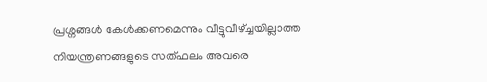പ്രശ്നങ്ങള്‍ കേള്‍ക്കണമെന്നും വീട്ടുവീഴ്ച്ചയില്ലാത്ത നിയന്ത്രണങ്ങളുടെ സത്ഫലം അവരെ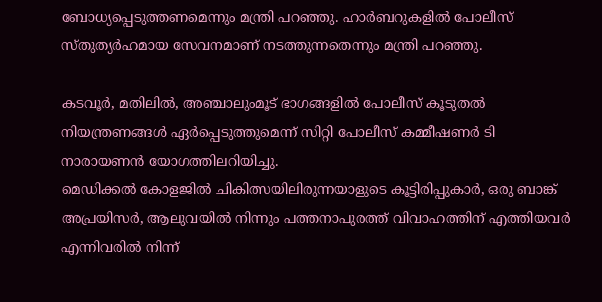ബോധ്യപ്പെടുത്തണമെന്നും മന്ത്രി പറഞ്ഞു. ഹാര്‍ബറുകളില്‍ പോലീസ് സ്തുത്യര്‍ഹമായ സേവനമാണ് നടത്തുന്നതെന്നും മന്ത്രി പറഞ്ഞു.

കടവൂര്‍, മതിലില്‍, അഞ്ചാലുംമൂട് ഭാഗങ്ങളില്‍ പോലീസ് കൂടുതല്‍ നിയന്ത്രണങ്ങള്‍ ഏര്‍പ്പെടുത്തുമെന്ന് സിറ്റി പോലീസ് കമ്മീഷണര്‍ ടി നാരായണന്‍ യോഗത്തിലറിയിച്ചു.
മെഡിക്കല്‍ കോളജില്‍ ചികിത്സയിലിരുന്നയാളുടെ കൂട്ടിരിപ്പുകാര്‍, ഒരു ബാങ്ക് അപ്രയിസര്‍, ആലുവയില്‍ നിന്നും പത്തനാപുരത്ത് വിവാഹത്തിന് എത്തിയവര്‍ എന്നിവരില്‍ നിന്ന്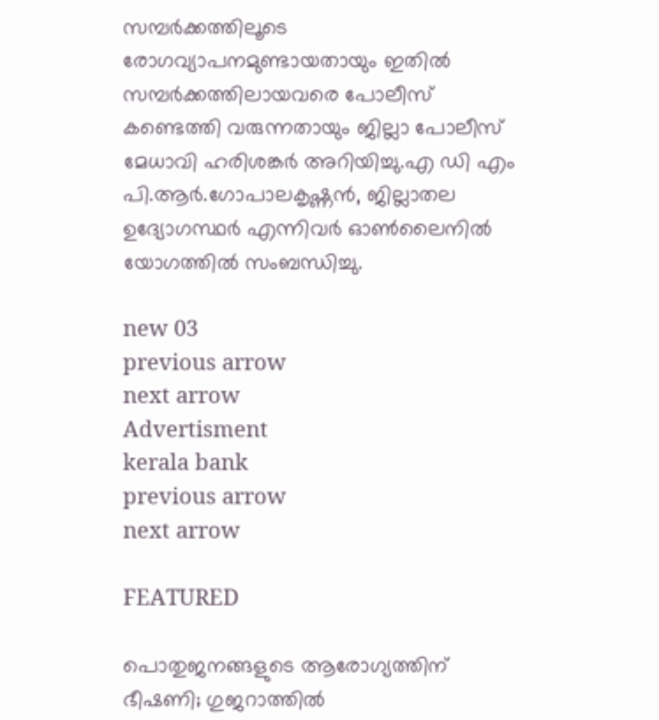സമ്പര്‍ക്കത്തിലൂടെ രോഗവ്യാപനമുണ്ടായതായും ഇതില്‍ സമ്പര്‍ക്കത്തിലായവരെ പോലീസ് കണ്ടെത്തി വരുന്നതായും ജില്ലാ പോലീസ് മേധാവി ഹരിശങ്കര്‍ അറിയിച്ചു.എ ഡി എം പി.ആര്‍.ഗോപാലകൃഷ്ണന്‍, ജില്ലാതല ഉദ്യോഗസ്ഥര്‍ എന്നിവര്‍ ഓണ്‍ലൈനില്‍ യോഗത്തില്‍ സംബന്ധിച്ചു.

new 03
previous arrow
next arrow
Advertisment
kerala bank
previous arrow
next arrow

FEATURED

പൊതുജനങ്ങളുടെ ആരോഗ്യത്തിന് ഭീഷണി; ഗുജറാത്തിൽ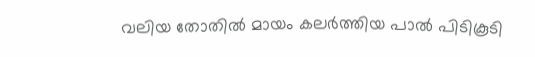വലിയ തോതിൽ മായം കലർത്തിയ പാൽ പിടികൂടി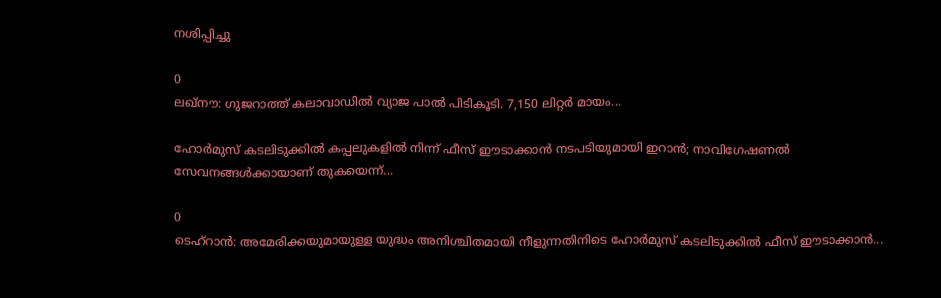നശിപ്പിച്ചു

0
ലഖ്‌നൗ: ഗുജറാത്ത് കലാവാഡില്‍ വ്യാജ പാല്‍ പിടികൂടി. 7,150 ലിറ്റര്‍ മായം...

ഹോർമുസ് കടലിടുക്കിൽ കപ്പലുകളിൽ നിന്ന് ഫീസ് ഈടാക്കാൻ നടപടിയുമായി ഇറാൻ; നാവിഗേഷണൽ സേവനങ്ങൾക്കായാണ് തുകയെന്ന്...

0
ടെഹ്റാൻ: അമേരിക്കയുമായുള്ള യുദ്ധം അനിശ്ചിതമായി നീളുന്നതിനിടെ ഹോർമുസ് കടലിടുക്കിൽ ഫീസ് ഈടാക്കാൻ...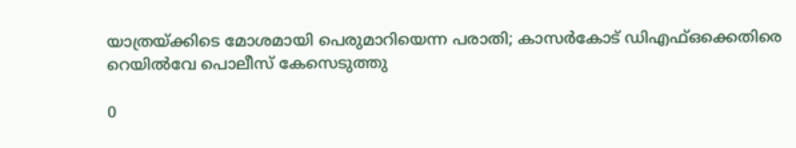യാത്രയ്ക്കിടെ മോശമായി പെരുമാറിയെന്ന പരാതി; കാസർകോട് ഡിഎഫ്ഒക്കെതിരെ റെയിൽവേ പൊലീസ് കേസെടുത്തു

0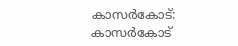കാസര്‍കോട്: കാസര്‍കോട്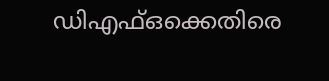ഡിഎഫ്ഒക്കെതിരെ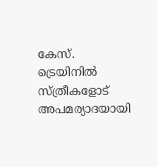കേസ്. ട്രെയിനില്‍ സ്ത്രീകളോട് അപമര്യാദയായി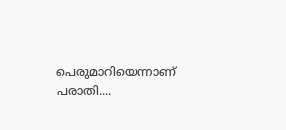പെരുമാറിയെന്നാണ് പരാതി....